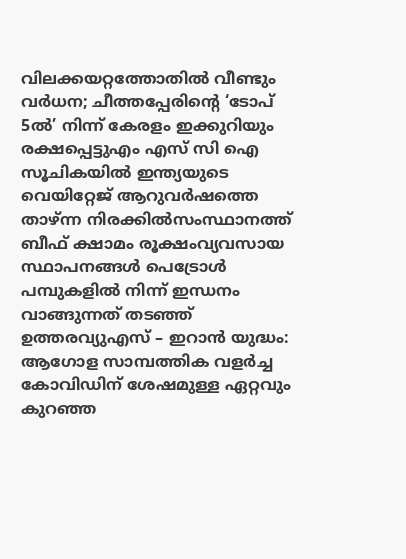വിലക്കയറ്റത്തോതിൽ വീണ്ടും വർധന; ചീത്തപ്പേരിന്റെ ‘ടോപ് 5ൽ’ നിന്ന് കേരളം ഇക്കുറിയും രക്ഷപ്പെട്ടുഎം എസ് സി ഐ സൂചികയില്‍ ഇന്ത്യയുടെ വെയിറ്റേജ് ആറുവര്‍ഷത്തെ താഴ്ന്ന നിരക്കില്‍സംസ്ഥാനത്ത് ബീഫ് ക്ഷാമം രൂക്ഷംവ്യവസായ സ്ഥാപനങ്ങൾ പെട്രോൾ പമ്പുകളിൽ നിന്ന് ഇന്ധനം വാങ്ങുന്നത് തടഞ്ഞ് ഉത്തരവ്യുഎസ് – ഇറാൻ യുദ്ധം: ആഗോള സാമ്പത്തിക വളർച്ച കോവിഡിന് ശേഷമുള്ള ഏറ്റവും കുറഞ്ഞ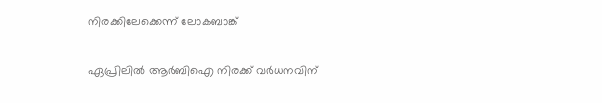നിരക്കിലേക്കെന്ന് ലോകബാങ്ക്

ഏപ്രിലില്‍ ആര്‍ബിഐ നിരക്ക് വര്‍ധനവിന്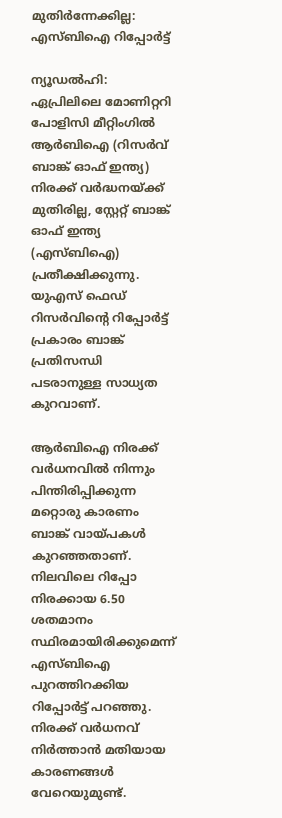മുതിര്‍ന്നേക്കില്ല: എസ്ബിഐ റിപ്പോര്‍ട്ട്

ന്യൂഡല്‍ഹി: ഏപ്രിലിലെ മോണിറ്ററി പോളിസി മീറ്റിംഗില്‍ ആര്‍ബിഐ (റിസര്‍വ് ബാങ്ക് ഓഫ് ഇന്ത്യ) നിരക്ക് വര്‍ദ്ധനയ്ക്ക് മുതിരില്ല, സ്റ്റേറ്റ് ബാങ്ക് ഓഫ് ഇന്ത്യ (എസ്ബിഐ) പ്രതീക്ഷിക്കുന്നു. യുഎസ് ഫെഡ് റിസര്‍വിന്റെ റിപ്പോര്‍ട്ട് പ്രകാരം ബാങ്ക് പ്രതിസന്ധി പടരാനുള്ള സാധ്യത കുറവാണ്.

ആര്‍ബിഐ നിരക്ക് വര്‍ധനവില്‍ നിന്നും പിന്തിരിപ്പിക്കുന്ന മറ്റൊരു കാരണം ബാങ്ക് വായ്പകള്‍ കുറഞ്ഞതാണ്. നിലവിലെ റിപ്പോ നിരക്കായ 6.50 ശതമാനം സ്ഥിരമായിരിക്കുമെന്ന് എസ്ബിഐ പുറത്തിറക്കിയ റിപ്പോര്‍ട്ട് പറഞ്ഞു. നിരക്ക് വര്‍ധനവ് നിര്‍ത്താന്‍ മതിയായ കാരണങ്ങള്‍ വേറെയുമുണ്ട്.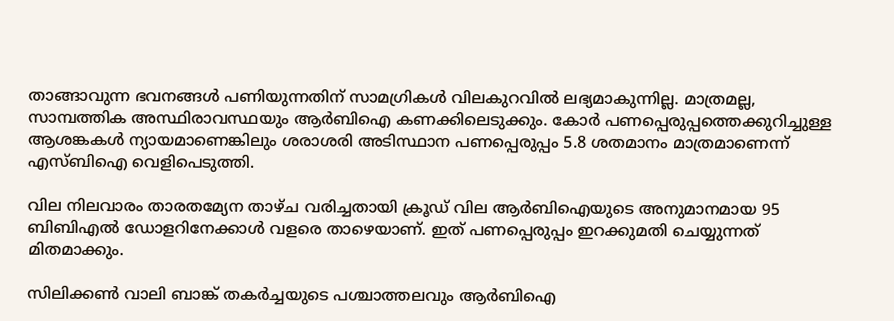താങ്ങാവുന്ന ഭവനങ്ങള്‍ പണിയുന്നതിന് സാമഗ്രികള്‍ വിലകുറവില്‍ ലഭ്യമാകുന്നില്ല. മാത്രമല്ല, സാമ്പത്തിക അസ്ഥിരാവസ്ഥയും ആര്‍ബിഐ കണക്കിലെടുക്കും. കോര്‍ പണപ്പെരുപ്പത്തെക്കുറിച്ചുള്ള ആശങ്കകള്‍ ന്യായമാണെങ്കിലും ശരാശരി അടിസ്ഥാന പണപ്പെരുപ്പം 5.8 ശതമാനം മാത്രമാണെന്ന് എസ്ബിഐ വെളിപെടുത്തി.

വില നിലവാരം താരതമ്യേന താഴ്ച വരിച്ചതായി ക്രൂഡ് വില ആര്‍ബിഐയുടെ അനുമാനമായ 95 ബിബിഎല്‍ ഡോളറിനേക്കാള്‍ വളരെ താഴെയാണ്. ഇത് പണപ്പെരുപ്പം ഇറക്കുമതി ചെയ്യുന്നത് മിതമാക്കും.

സിലിക്കണ്‍ വാലി ബാങ്ക് തകര്‍ച്ചയുടെ പശ്ചാത്തലവും ആര്‍ബിഐ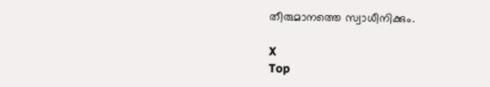തീരുമാനത്തെ സ്വാധീനിക്കും.

X
Top